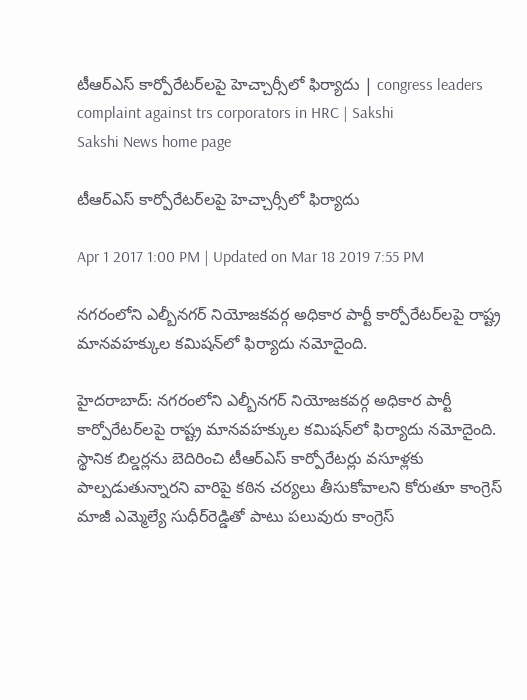టీఆర్‌ఎస్‌ కార్పోరేటర్‌లపై హెచ్చార్సీలో ఫిర్యాదు | congress leaders complaint against trs corporators in HRC | Sakshi
Sakshi News home page

టీఆర్‌ఎస్‌ కార్పోరేటర్‌లపై హెచ్చార్సీలో ఫిర్యాదు

Apr 1 2017 1:00 PM | Updated on Mar 18 2019 7:55 PM

నగరంలోని ఎల్బీనగర్‌ నియోజకవర్గ అధికార పార్టీ కార్పోరేటర్‌లపై రాష్ట్ర మానవహక్కుల కమిషన్‌లో ఫిర్యాదు నమోదైంది.

హైదరాబాద్: నగరంలోని ఎల్బీనగర్‌ నియోజకవర్గ అధికార పార్టీ కార్పోరేటర్‌లపై రాష్ట్ర మానవహక్కుల కమిషన్‌లో ఫిర్యాదు నమోదైంది. స్థానిక బిల్డర్లను బెదిరించి టీఆర్‌ఎస్‌ కార్పోరేటర్లు వసూళ్లకు పాల్పడుతున్నారని వారిపై కఠిన చర్యలు తీసుకోవాలని కోరుతూ కాంగ్రెస్‌ మాజీ ఎమ్మెల్యే సుధీర్‌రెడ్డితో పాటు పలువురు కాంగ్రెస్‌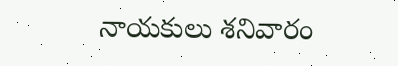నాయకులు శనివారం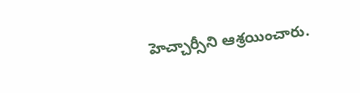హెచ్చార్సీని ఆశ్రయించారు.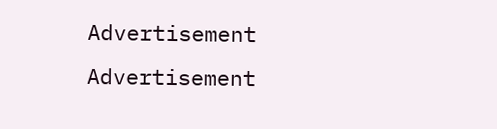Advertisement
Advertisement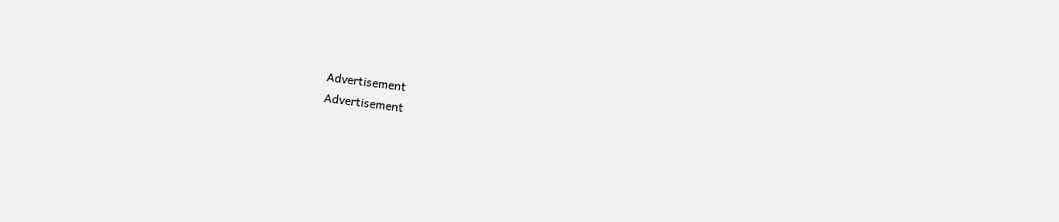Advertisement
Advertisement